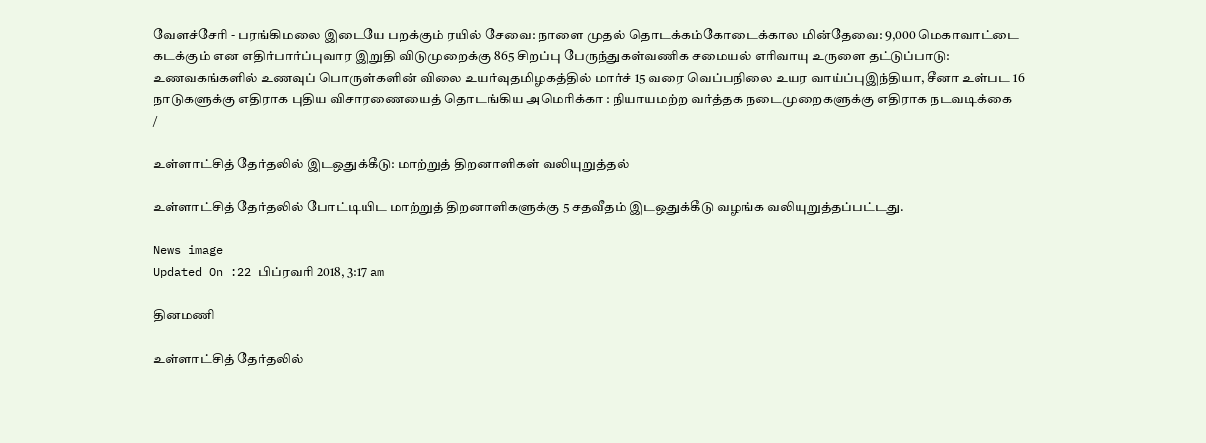வேளச்சேரி - பரங்கிமலை இடையே பறக்கும் ரயில் சேவை: நாளை முதல் தொடக்கம்கோடைக்கால மின்தேவை: 9,000 மெகாவாட்டை கடக்கும் என எதிர்பார்ப்புவார இறுதி விடுமுறைக்கு 865 சிறப்பு பேருந்துகள்வணிக சமையல் எரிவாயு உருளை தட்டுப்பாடு: உணவகங்களில் உணவுப் பொருள்களின் விலை உயர்வுதமிழகத்தில் மார்ச் 15 வரை வெப்பநிலை உயர வாய்ப்புஇந்தியா, சீனா உள்பட 16 நாடுகளுக்கு எதிராக புதிய விசாரணையைத் தொடங்கிய அமெரிக்கா : நியாயமற்ற வர்த்தக நடைமுறைகளுக்கு எதிராக நடவடிக்கை
/

உள்ளாட்சித் தேர்தலில் இடஒதுக்கீடு: மாற்றுத் திறனாளிகள் வலியுறுத்தல்

உள்ளாட்சித் தேர்தலில் போட்டியிட மாற்றுத் திறனாளிகளுக்கு 5 சதவீதம் இடஒதுக்கீடு வழங்க வலியுறுத்தப்பட்டது.

News image
Updated On :22 பிப்ரவரி 2018, 3:17 am

தினமணி

உள்ளாட்சித் தேர்தலில்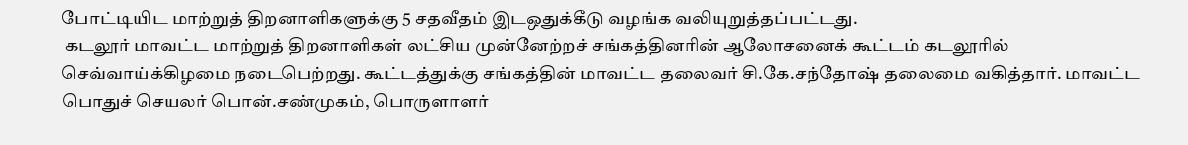போட்டியிட மாற்றுத் திறனாளிகளுக்கு 5 சதவீதம் இடஒதுக்கீடு வழங்க வலியுறுத்தப்பட்டது.
 கடலூர் மாவட்ட மாற்றுத் திறனாளிகள் லட்சிய முன்னேற்றச் சங்கத்தினரின் ஆலோசனைக் கூட்டம் கடலூரில் செவ்வாய்க்கிழமை நடைபெற்றது. கூட்டத்துக்கு சங்கத்தின் மாவட்ட தலைவர் சி.கே.சந்தோஷ் தலைமை வகித்தார். மாவட்ட பொதுச் செயலர் பொன்.சண்முகம், பொருளாளர்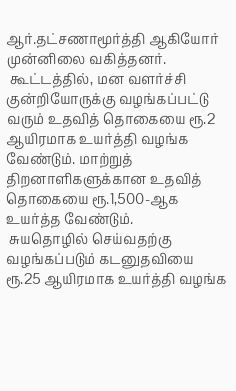ஆர்.தட்சணாமூர்த்தி ஆகியோர் முன்னிலை வகித்தனர்.
 கூட்டத்தில், மன வளர்ச்சி குன்றியோருக்கு வழங்கப்பட்டு வரும் உதவித் தொகையை ரூ.2 ஆயிரமாக உயர்த்தி வழங்க வேண்டும். மாற்றுத் திறனாளிகளுக்கான உதவித் தொகையை ரூ.1,500-ஆக உயர்த்த வேண்டும்.
 சுயதொழில் செய்வதற்கு வழங்கப்படும் கடனுதவியை ரூ.25 ஆயிரமாக உயர்த்தி வழங்க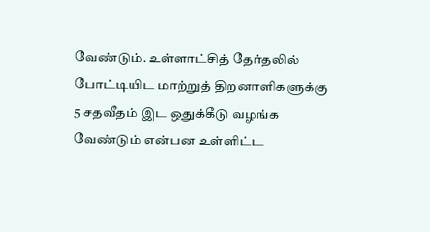வேண்டும். உள்ளாட்சித் தேர்தலில் போட்டியிட மாற்றுத் திறனாளிகளுக்கு 5 சதவீதம் இட ஒதுக்கீடு வழங்க வேண்டும் என்பன உள்ளிட்ட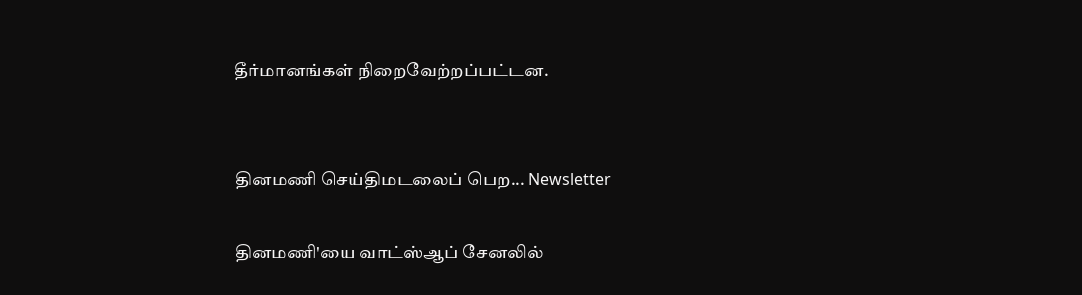தீர்மானங்கள் நிறைவேற்றப்பட்டன.


தினமணி செய்திமடலைப் பெற... Newsletter

தினமணி'யை வாட்ஸ்ஆப் சேனலில்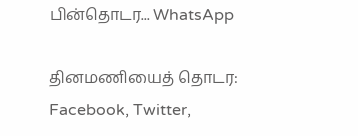பின்தொடர... WhatsApp

தினமணியைத் தொடர: Facebook, Twitter,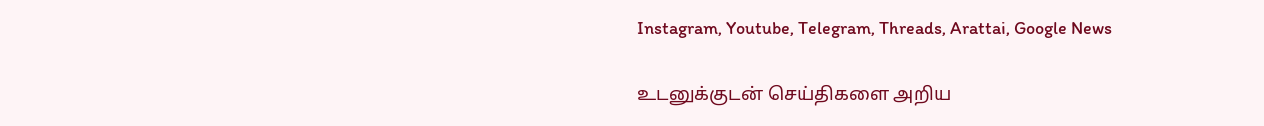Instagram, Youtube, Telegram, Threads, Arattai, Google News

உடனுக்குடன் செய்திகளை அறிய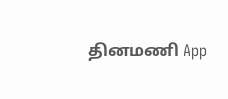தினமணி App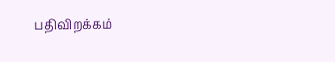பதிவிறக்கம்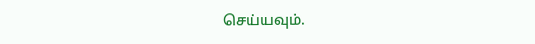செய்யவும்.